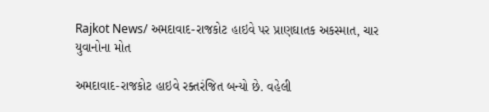Rajkot News/ અમદાવાદ-રાજકોટ હાઇવે પર પ્રાણઘાતક અકસ્માત, ચાર યુવાનોના મોત

અમદાવાદ-રાજકોટ હાઇવે રક્તરંજિત બન્યો છે. વહેલી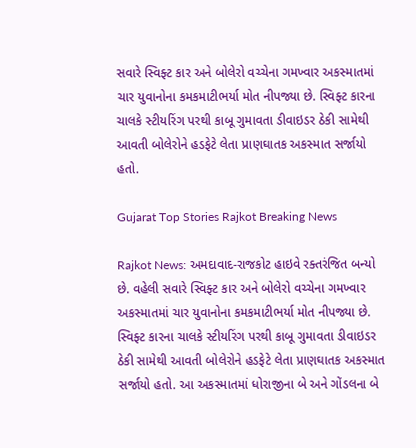સવારે સ્વિફ્ટ કાર અને બોલેરો વચ્ચેના ગમખ્વાર અકસ્માતમાં ચાર યુવાનોના કમકમાટીભર્યા મોત નીપજ્યા છે. સ્વિફ્ટ કારના ચાલકે સ્ટીયરિંગ પરથી કાબૂ ગુમાવતા ડીવાઇડર ઠેકી સામેથી આવતી બોલેરોને હડફેટે લેતા પ્રાણઘાતક અકસ્માત સર્જાયો હતો.

Gujarat Top Stories Rajkot Breaking News

Rajkot News: અમદાવાદ-રાજકોટ હાઇવે રક્તરંજિત બન્યો છે. વહેલી સવારે સ્વિફ્ટ કાર અને બોલેરો વચ્ચેના ગમખ્વાર અકસ્માતમાં ચાર યુવાનોના કમકમાટીભર્યા મોત નીપજ્યા છે. સ્વિફ્ટ કારના ચાલકે સ્ટીયરિંગ પરથી કાબૂ ગુમાવતા ડીવાઇડર ઠેકી સામેથી આવતી બોલેરોને હડફેટે લેતા પ્રાણઘાતક અકસ્માત સર્જાયો હતો. આ અકસ્માતમાં ધોરાજીના બે અને ગોંડલના બે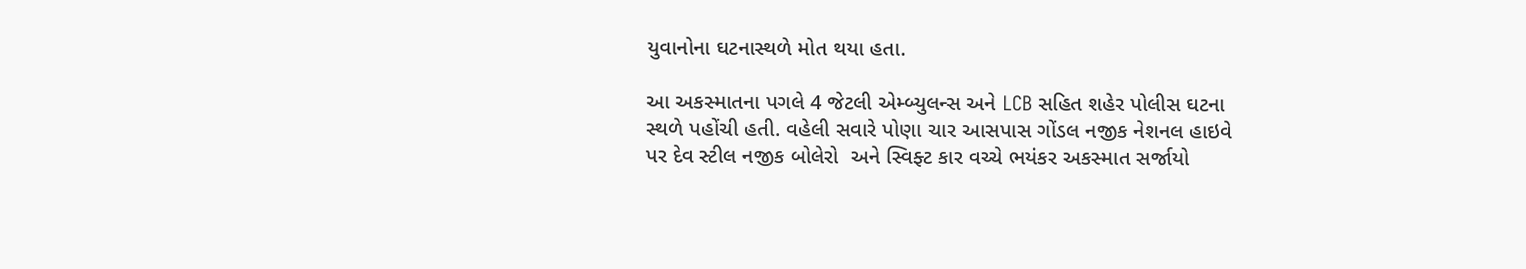યુવાનોના ઘટનાસ્થળે મોત થયા હતા.

આ અકસ્માતના પગલે 4 જેટલી એમ્બ્યુલન્સ અને LCB સહિત શહેર પોલીસ ઘટના સ્થળે પહોંચી હતી. વહેલી સવારે પોણા ચાર આસપાસ ગોંડલ નજીક નેશનલ હાઇવે પર દેવ સ્ટીલ નજીક બોલેરો  અને સ્વિફ્ટ કાર વચ્ચે ભયંકર અકસ્માત સર્જાયો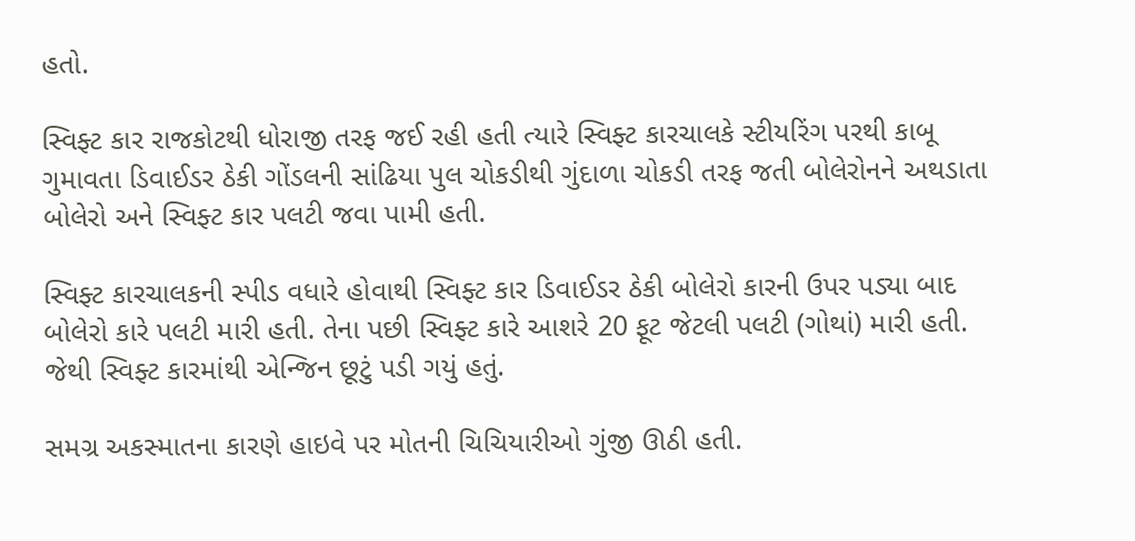હતો.

સ્વિફ્ટ કાર રાજકોટથી ધોરાજી તરફ જઈ રહી હતી ત્યારે સ્વિફ્ટ કારચાલકે સ્ટીયરિંગ પરથી કાબૂ ગુમાવતા ડિવાઈડર ઠેકી ગોંડલની સાંઢિયા પુલ ચોકડીથી ગુંદાળા ચોકડી તરફ જતી બોલેરોનને અથડાતા બોલેરો અને સ્વિફ્ટ કાર પલટી જવા પામી હતી.

સ્વિફ્ટ કારચાલકની સ્પીડ વધારે હોવાથી સ્વિફ્ટ કાર ડિવાઈડર ઠેકી બોલેરો કારની ઉપર પડ્યા બાદ બોલેરો કારે પલટી મારી હતી. તેના પછી સ્વિફ્ટ કારે આશરે 20 ફૂટ જેટલી પલટી (ગોથાં) મારી હતી. જેથી સ્વિફ્ટ કારમાંથી એન્જિન છૂટું પડી ગયું હતું.

સમગ્ર અકસ્માતના કારણે હાઇવે પર મોતની ચિચિયારીઓ ગુંજી ઊઠી હતી.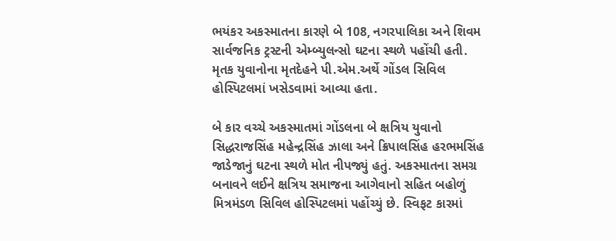ભયંકર અકસ્માતના કારણે બે 108, નગરપાલિકા અને શિવમ સાર્વજનિક ટ્રસ્ટની એમ્બ્યુલન્સો ઘટના સ્થળે પહોંચી હતી. મૃતક યુવાનોના મૃતદેહને પી.એમ.અર્થે ગોંડલ સિવિલ હોસ્પિટલમાં ખસેડવામાં આવ્યા હતા.

બે કાર વચ્ચે અકસ્માતમાં ગોંડલના બે ક્ષત્રિય યુવાનો સિદ્ધરાજસિંહ મહેન્દ્રસિંહ ઝાલા અને ક્રિપાલસિંહ હરભમસિંહ જાડેજાનું ઘટના સ્થળે મોત નીપજ્યું હતું. અકસ્માતના સમગ્ર બનાવને લઈને ક્ષત્રિય સમાજના આગેવાનો સહિત બહોળું મિત્રમંડળ સિવિલ હોસ્પિટલમાં પહોંચ્યું છે. સ્વિફટ કારમાં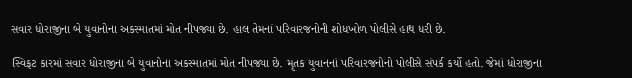સવાર ધોરાજીના બે યુવાનોના અકસ્માતમાં મોત નીપજ્યા છે. હાલ તેમનાં પરિવારજનોની શોધખોળ પોલીસે હાથ ધરી છે.

સ્વિફટ કારમાં સવાર ધોરાજીના બે યુવાનોના અકસ્માતમાં મોત નીપજ્યા છે. મૃતક યુવાનનાં પરિવારજનોનો પોલીસે સંપર્ક કર્યો હતો. જેમાં ધોરાજીના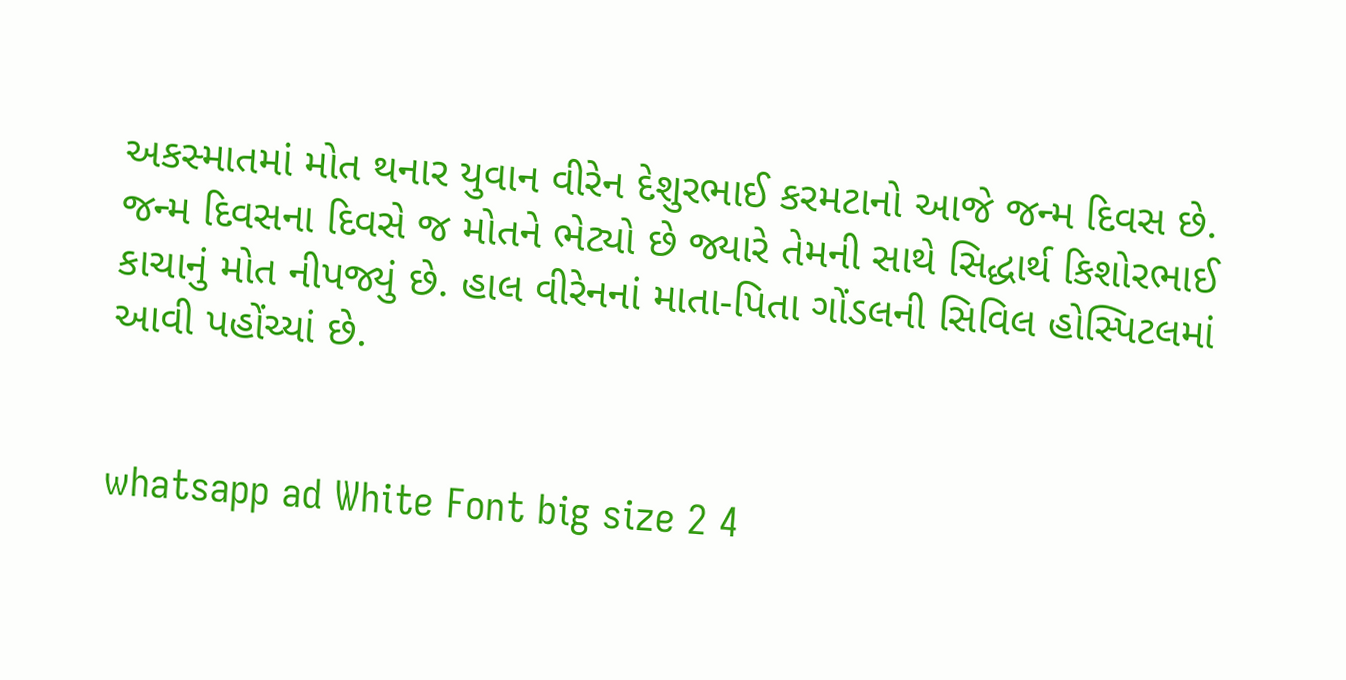અકસ્માતમાં મોત થનાર યુવાન વીરેન દેશુરભાઈ કરમટાનો આજે જન્મ દિવસ છે. જન્મ દિવસના દિવસે જ મોતને ભેટ્યો છે જ્યારે તેમની સાથે સિદ્ધાર્થ કિશોરભાઈ કાચાનું મોત નીપજ્યું છે. હાલ વીરેનનાં માતા-પિતા ગોંડલની સિવિલ હોસ્પિટલમાં આવી પહોંચ્યાં છે.


whatsapp ad White Font big size 2 4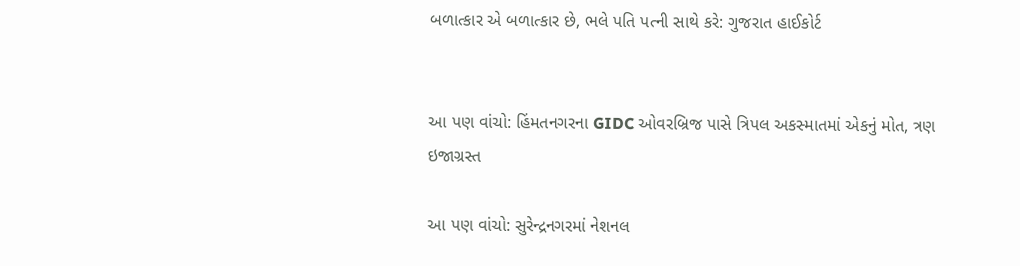બળાત્કાર એ બળાત્કાર છે, ભલે પતિ પત્ની સાથે કરે: ગુજરાત હાઈકોર્ટ


આ પણ વાંચો: હિંમતનગરના GIDC ઓવરબ્રિજ પાસે ત્રિપલ અકસ્માતમાં એકનું મોત, ત્રણ ઇજાગ્રસ્ત

આ પણ વાંચો: સુરેન્દ્રનગરમાં નેશનલ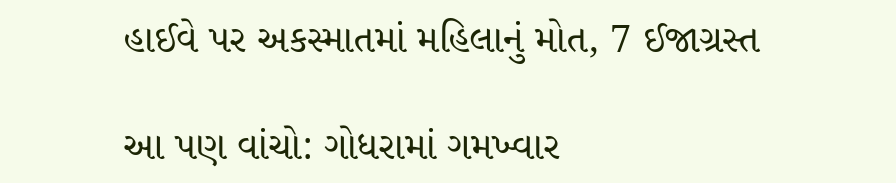હાઈવે પર અકસ્માતમાં મહિલાનું મોત, 7 ઈજાગ્રસ્ત

આ પણ વાંચો: ગોધરામાં ગમખ્વાર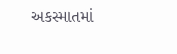અકસ્માતમાં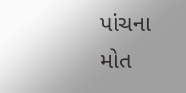પાંચના મોત